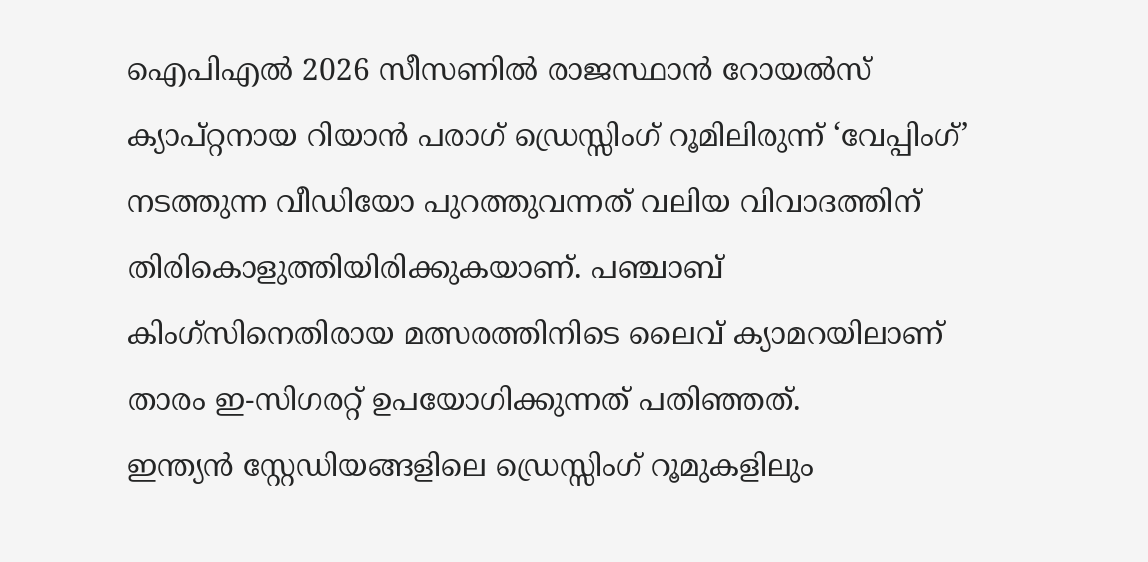ഐപിഎൽ 2026 സീസണിൽ രാജസ്ഥാൻ റോയൽസ് ക്യാപ്റ്റനായ റിയാൻ പരാഗ് ഡ്രെസ്സിംഗ് റൂമിലിരുന്ന് ‘വേപ്പിംഗ്’ നടത്തുന്ന വീഡിയോ പുറത്തുവന്നത് വലിയ വിവാദത്തിന് തിരികൊളുത്തിയിരിക്കുകയാണ്. പഞ്ചാബ് കിംഗ്സിനെതിരായ മത്സരത്തിനിടെ ലൈവ് ക്യാമറയിലാണ് താരം ഇ-സിഗരറ്റ് ഉപയോഗിക്കുന്നത് പതിഞ്ഞത്.
ഇന്ത്യൻ സ്റ്റേഡിയങ്ങളിലെ ഡ്രെസ്സിംഗ് റൂമുകളിലും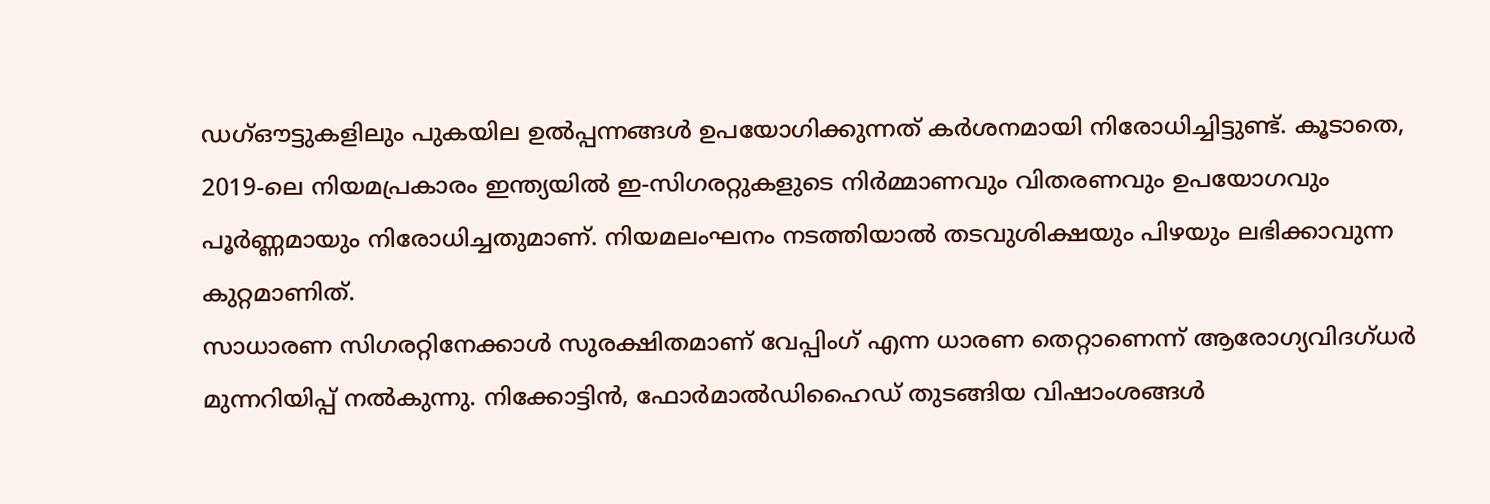ഡഗ്ഔട്ടുകളിലും പുകയില ഉൽപ്പന്നങ്ങൾ ഉപയോഗിക്കുന്നത് കർശനമായി നിരോധിച്ചിട്ടുണ്ട്. കൂടാതെ, 2019-ലെ നിയമപ്രകാരം ഇന്ത്യയിൽ ഇ-സിഗരറ്റുകളുടെ നിർമ്മാണവും വിതരണവും ഉപയോഗവും പൂർണ്ണമായും നിരോധിച്ചതുമാണ്. നിയമലംഘനം നടത്തിയാൽ തടവുശിക്ഷയും പിഴയും ലഭിക്കാവുന്ന കുറ്റമാണിത്.
സാധാരണ സിഗരറ്റിനേക്കാൾ സുരക്ഷിതമാണ് വേപ്പിംഗ് എന്ന ധാരണ തെറ്റാണെന്ന് ആരോഗ്യവിദഗ്ധർ മുന്നറിയിപ്പ് നൽകുന്നു. നിക്കോട്ടിൻ, ഫോർമാൽഡിഹൈഡ് തുടങ്ങിയ വിഷാംശങ്ങൾ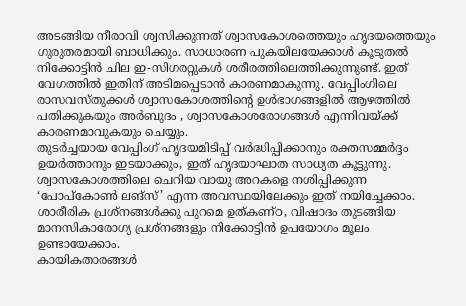അടങ്ങിയ നീരാവി ശ്വസിക്കുന്നത് ശ്വാസകോശത്തെയും ഹൃദയത്തെയും ഗുരുതരമായി ബാധിക്കും. സാധാരണ പുകയിലയേക്കാൾ കൂടുതൽ നിക്കോട്ടിൻ ചില ഇ-സിഗരറ്റുകൾ ശരീരത്തിലെത്തിക്കുന്നുണ്ട്. ഇത് വേഗത്തിൽ ഇതിന് അടിമപ്പെടാൻ കാരണമാകുന്നു. വേപ്പിംഗിലെ രാസവസ്തുക്കൾ ശ്വാസകോശത്തിന്റെ ഉൾഭാഗങ്ങളിൽ ആഴത്തിൽ പതിക്കുകയും അർബുദം , ശ്വാസകോശരോഗങ്ങൾ എന്നിവയ്ക്ക് കാരണമാവുകയും ചെയ്യും.
തുടർച്ചയായ വേപ്പിംഗ് ഹൃദയമിടിപ്പ് വർദ്ധിപ്പിക്കാനും രക്തസമ്മർദ്ദം ഉയർത്താനും ഇടയാക്കും, ഇത് ഹൃദയാഘാത സാധ്യത കൂട്ടുന്നു. ശ്വാസകോശത്തിലെ ചെറിയ വായു അറകളെ നശിപ്പിക്കുന്ന ‘പോപ്കോൺ ലങ്സ്’ എന്ന അവസ്ഥയിലേക്കും ഇത് നയിച്ചേക്കാം. ശാരീരിക പ്രശ്നങ്ങൾക്കു പുറമെ ഉത്കണ്ഠ, വിഷാദം തുടങ്ങിയ മാനസികാരോഗ്യ പ്രശ്നങ്ങളും നിക്കോട്ടിൻ ഉപയോഗം മൂലം ഉണ്ടായേക്കാം.
കായികതാരങ്ങൾ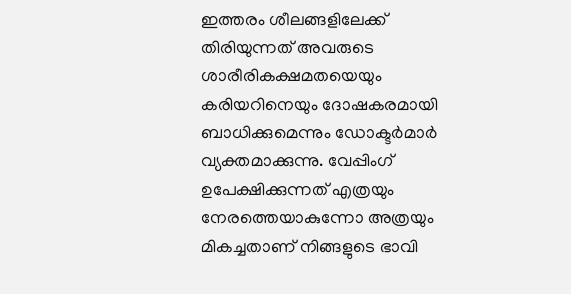ഇത്തരം ശീലങ്ങളിലേക്ക് തിരിയുന്നത് അവരുടെ ശാരീരികക്ഷമതയെയും കരിയറിനെയും ദോഷകരമായി ബാധിക്കുമെന്നും ഡോക്ടർമാർ വ്യക്തമാക്കുന്നു. വേപ്പിംഗ് ഉപേക്ഷിക്കുന്നത് എത്രയും നേരത്തെയാകുന്നോ അത്രയും മികച്ചതാണ് നിങ്ങളുടെ ഭാവി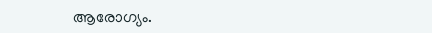ആരോഗ്യം.